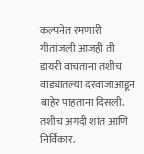कल्पनेत रमणारी गीतांजली आजही ती डायरी वाचताना तशीच वाड्यातल्या दरवाजाआडून बाहेर पाहताना दिसली. तशीच अगदी शांत आणि निर्विकार.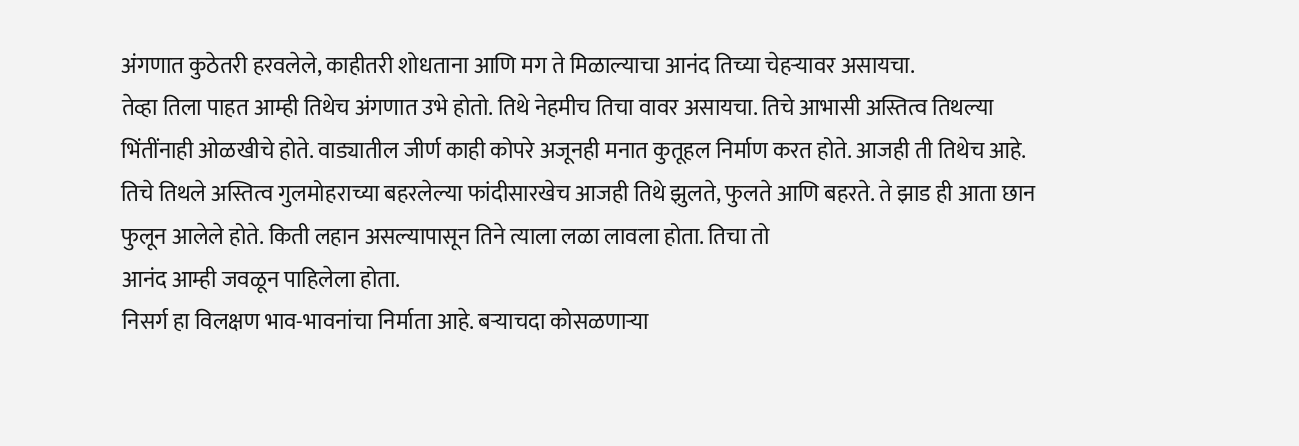अंगणात कुठेतरी हरवलेले, काहीतरी शोधताना आणि मग ते मिळाल्याचा आनंद तिच्या चेहऱ्यावर असायचा.
तेव्हा तिला पाहत आम्ही तिथेच अंगणात उभे होतो. तिथे नेहमीच तिचा वावर असायचा. तिचे आभासी अस्तित्व तिथल्या भिंतींनाही ओळखीचे होते. वाड्यातील जीर्ण काही कोपरे अजूनही मनात कुतूहल निर्माण करत होते. आजही ती तिथेच आहे. तिचे तिथले अस्तित्व गुलमोहराच्या बहरलेल्या फांदीसारखेच आजही तिथे झुलते, फुलते आणि बहरते. ते झाड ही आता छान फुलून आलेले होते. किती लहान असल्यापासून तिने त्याला लळा लावला होता. तिचा तो
आनंद आम्ही जवळून पाहिलेला होता.
निसर्ग हा विलक्षण भाव-भावनांचा निर्माता आहे. बऱ्याचदा कोसळणाऱ्या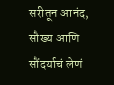सरीतून आनंद, सौख्य आणि सौंदर्याचं लेणं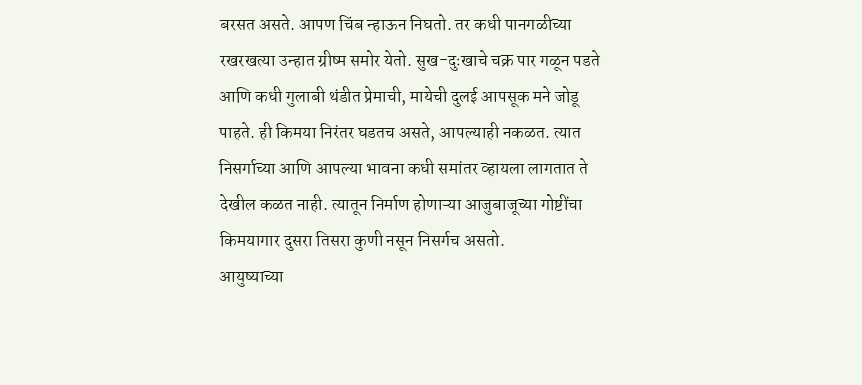बरसत असते. आपण चिंब न्हाऊन निघतो. तर कधी पानगळीच्या रखरखत्या उन्हात ग्रीष्म समोर येतो. सुख-दुःखाचे चक्र पार गळून पडते आणि कधी गुलाबी थंडीत प्रेमाची, मायेची दुलई आपसूक मने जोडू पाहते. ही किमया निरंतर घडतच असते, आपल्याही नकळत. त्यात निसर्गाच्या आणि आपल्या भावना कधी समांतर व्हायला लागतात ते देखील कळत नाही. त्यातून निर्माण होणाऱ्या आजुबाजूच्या गोष्टींचा किमयागार दुसरा तिसरा कुणी नसून निसर्गच असतो.
आयुष्याच्या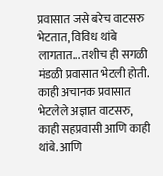प्रवासात जसे बरेच वाटसरु भेटतात, विविध थांबे लागतात... तशीच ही सगळी मंडळी प्रवासात भेटली होती. काही अचानक प्रवासात भेटलेले अज्ञात वाटसरु, काही सहप्रवासी आणि काही थांबे. आणि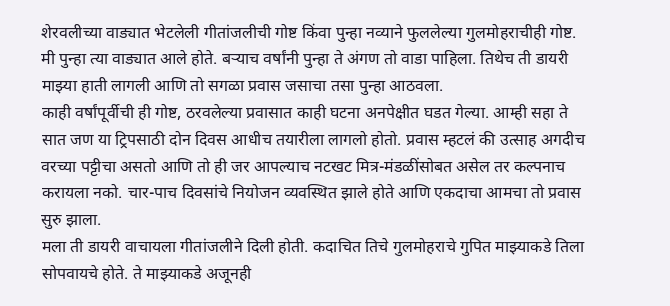शेरवलीच्या वाड्यात भेटलेली गीतांजलीची गोष्ट किंवा पुन्हा नव्याने फुललेल्या गुलमोहराचीही गोष्ट.
मी पुन्हा त्या वाड्यात आले होते. बऱ्याच वर्षांनी पुन्हा ते अंगण तो वाडा पाहिला. तिथेच ती डायरी माझ्या हाती लागली आणि तो सगळा प्रवास जसाचा तसा पुन्हा आठवला.
काही वर्षांपूर्वीची ही गोष्ट, ठरवलेल्या प्रवासात काही घटना अनपेक्षीत घडत गेल्या. आम्ही सहा ते सात जण या ट्रिपसाठी दोन दिवस आधीच तयारीला लागलो होतो. प्रवास म्हटलं की उत्साह अगदीच वरच्या पट्टीचा असतो आणि तो ही जर आपल्याच नटखट मित्र-मंडळींसोबत असेल तर कल्पनाच करायला नको. चार-पाच दिवसांचे नियोजन व्यवस्थित झाले होते आणि एकदाचा आमचा तो प्रवास सुरु झाला.
मला ती डायरी वाचायला गीतांजलीने दिली होती. कदाचित तिचे गुलमोहराचे गुपित माझ्याकडे तिला सोपवायचे होते. ते माझ्याकडे अजूनही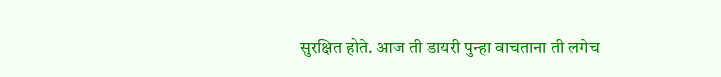सुरक्षित होते. आज ती डायरी पुन्हा वाचताना ती लगेच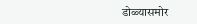डोळ्यासमोर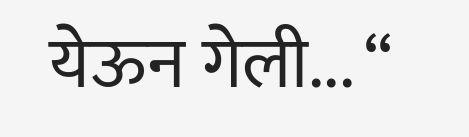येऊन गेली... “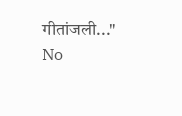गीतांजली..."
No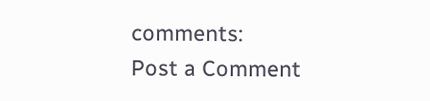comments:
Post a Comment